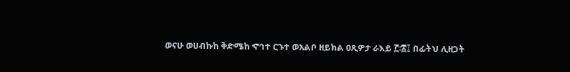ወናሁ ወሀብኩከ ቅድሜከ ኆኅተ ርኁተ ወአልቦ ዘይክል ዐጺዎታ ራእይ ፫፡፰፤ በፊትህ ሊዘጋት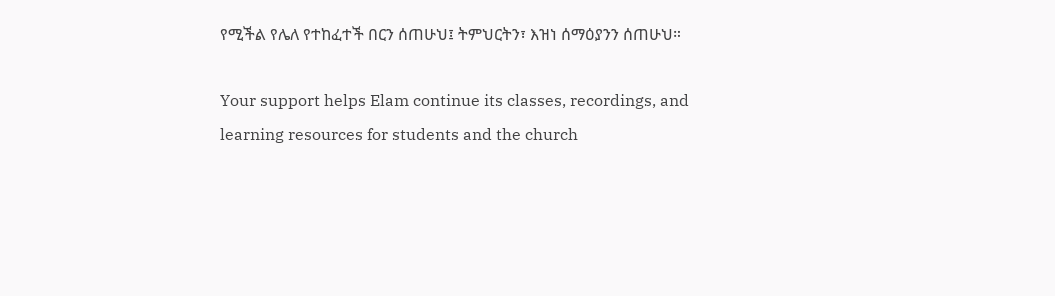የሚችል የሌለ የተከፈተች በርን ሰጠሁህ፤ ትምህርትን፣ እዝነ ሰማዕያንን ሰጠሁህ።

Your support helps Elam continue its classes, recordings, and learning resources for students and the church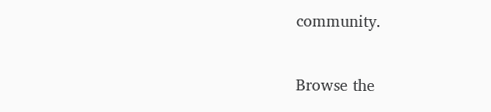community.

Browse the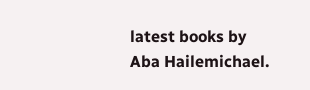latest books by Aba Hailemichael.